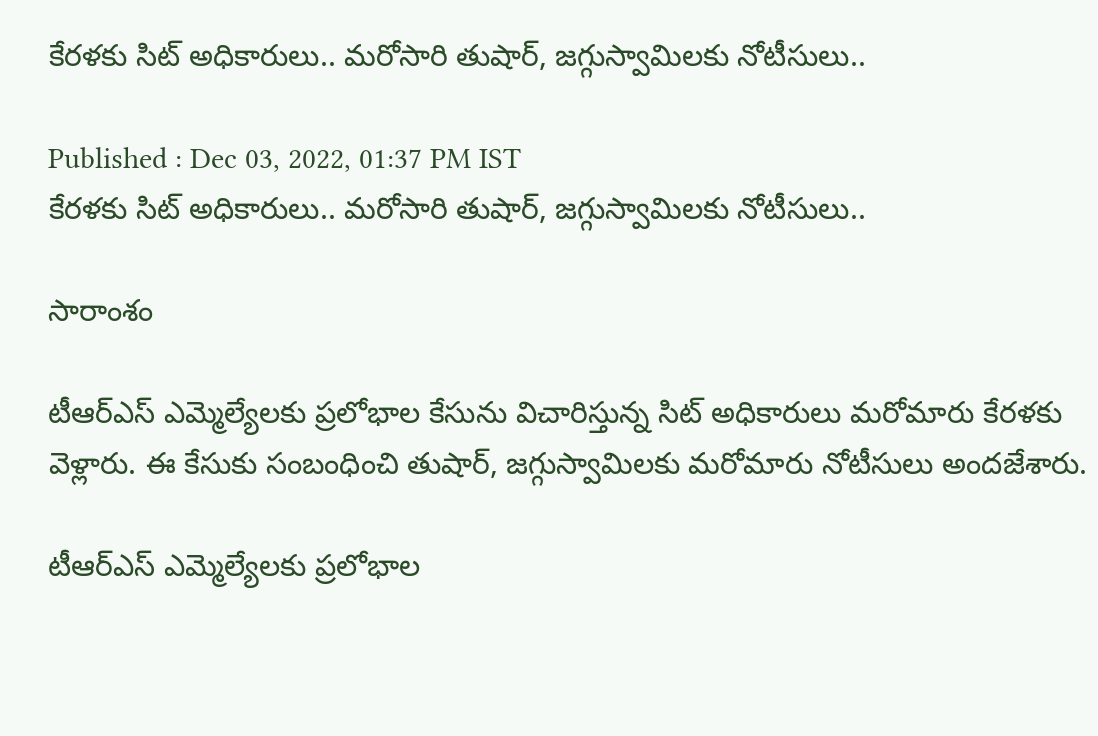కేరళకు సిట్ అధికారులు.. మరోసారి తుషార్, జగ్గుస్వామిలకు నోటీసులు..

Published : Dec 03, 2022, 01:37 PM IST
కేరళకు సిట్ అధికారులు.. మరోసారి తుషార్, జగ్గుస్వామిలకు నోటీసులు..

సారాంశం

టీఆర్ఎస్‌ ఎమ్మెల్యేలకు ప్రలోభాల కేసును విచారిస్తున్న సిట్ అధికారులు మరోమారు కేరళకు వెళ్లారు. ఈ కేసుకు సంబంధించి తుషార్, జగ్గుస్వామిలకు మరోమారు నోటీసులు అందజేశారు.

టీఆర్ఎస్‌ ఎమ్మెల్యేలకు ప్రలోభాల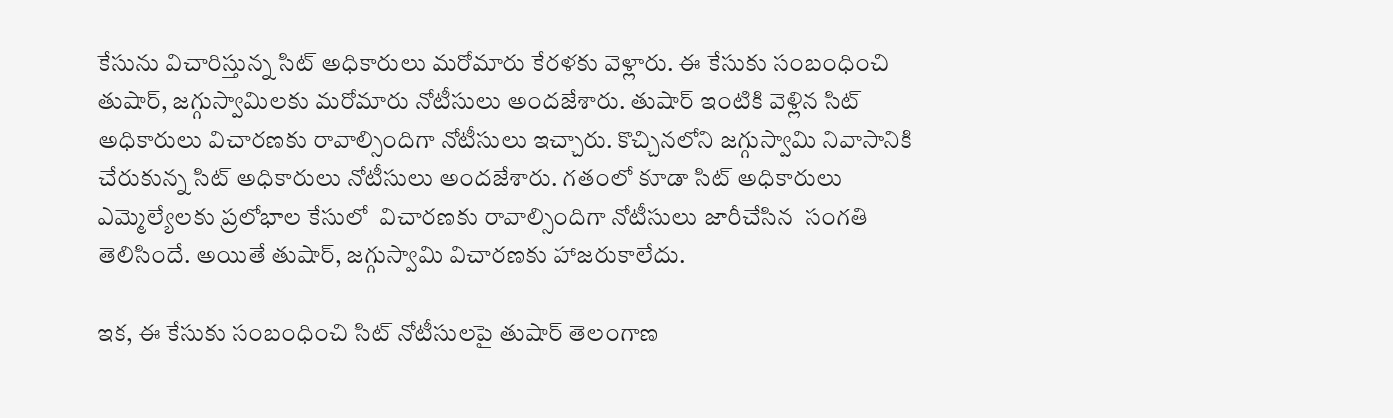కేసును విచారిస్తున్న సిట్ అధికారులు మరోమారు కేరళకు వెళ్లారు. ఈ కేసుకు సంబంధించి తుషార్, జగ్గుస్వామిలకు మరోమారు నోటీసులు అందజేశారు. తుషార్ ఇంటికి వెళ్లిన సిట్ అధికారులు విచారణకు రావాల్సిందిగా నోటీసులు ఇచ్చారు. కొచ్చిన‌లోని జగ్గుస్వామి నివాసానికి చేరుకున్న సిట్ అధికారులు నోటీసులు అందజేశారు. గతంలో కూడా సిట్ అధికారులు ఎమ్మెల్యేలకు ప్రలోభాల కేసులో  విచారణకు రావాల్సిందిగా నోటీసులు జారీచేసిన  సంగతి తెలిసిందే. అయితే తుషార్, జగ్గుస్వామి విచారణకు హాజరుకాలేదు.

ఇక, ఈ కేసుకు సంబంధించి సిట్ నోటీసులపై తుషార్ తెలంగాణ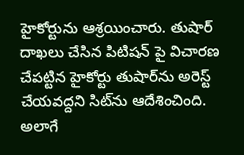హైకోర్టును ఆశ్రయించారు. తుషార్ దాఖలు చేసిన పిటిషన్ పై విచారణ చేపట్టిన హైకోర్టు తుషార్‌ను అరెస్ట్  చేయవద్దని సిట్‌ను ఆదేశించింది. అలాగే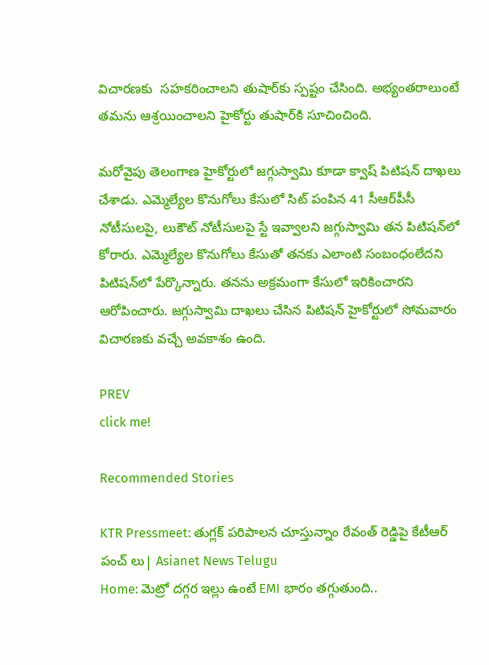విచారణకు  సహకరించాలని తుషార్‌కు స్పష్టం చేసింది. అభ్యంతరాలుంటే  తమను ఆశ్రయించాలని హైకోర్టు తుషార్‌కి సూచించింది.

మరోవైపు తెలంగాణ హైకోర్టులో జగ్గుస్వామి కూడా క్వాష్ పిటిషన్ దాఖలు చేశాడు. ఎమ్మెల్యేల కొనుగోలు కేసులో సిట్ పంపిన 41 సీఆర్‌పీసీ నోటీసులపై, లుకౌట్ నోటీసులపై స్టే ఇవ్వాలని జగ్గుస్వామి తన పిటిషన్‌లో కోరారు. ఎమ్మెల్యేల కొనుగోలు కేసుతో తనకు ఎలాంటి సంబంధంలేదని పిటిషన్‌లో పేర్కొన్నారు. తనను అక్రమంగా కేసులో ఇరికించారని ఆరోపించారు. జగ్గుస్వామి దాఖలు చేసిన పిటిషన్‌ హైకోర్టులో సోమవారం విచారణకు వచ్చే అవకాశం ఉంది.

PREV
click me!

Recommended Stories

KTR Pressmeet: తుగ్లక్ పరిపాలన చూస్తున్నాం రేవంత్ రెడ్డిపై కేటీఆర్ పంచ్ లు| Asianet News Telugu
Home: మెట్రో దగ్గర ఇల్లు ఉంటే EMI భారం తగ్గుతుంది..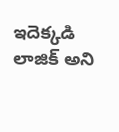ఇదెక్కడి లాజిక్ అని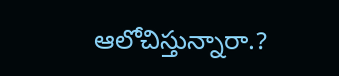ఆలోచిస్తున్నారా.?